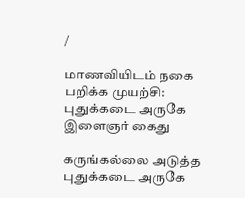/

மாணவியிடம் நகை பறிக்க முயற்சி: புதுக்கடை அருகே இளைஞர் கைது

கருங்கல்லை அடுத்த புதுக்கடை அருகே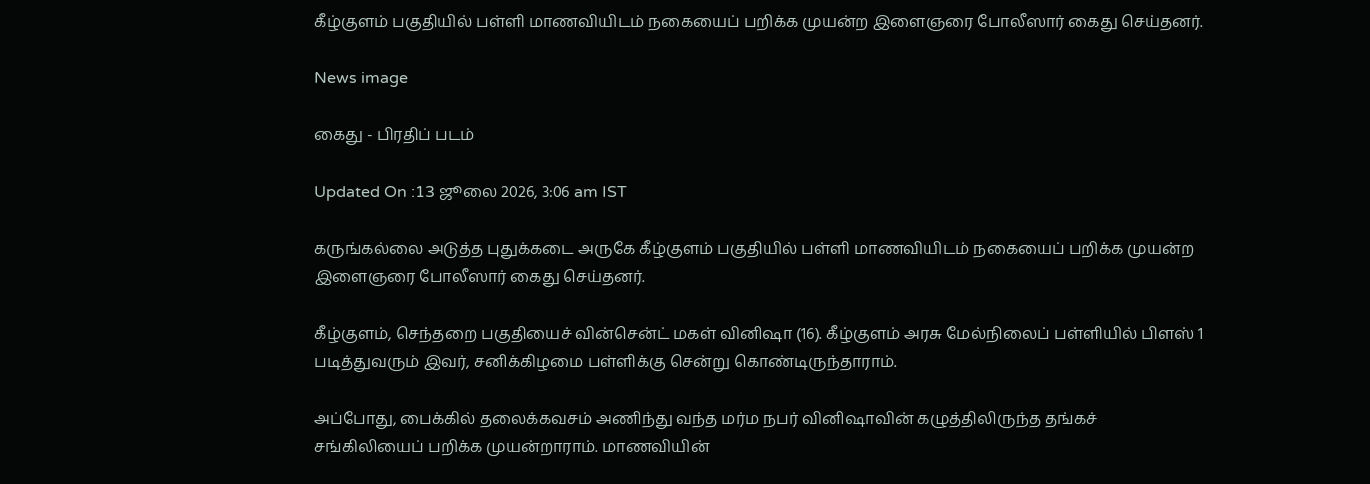கீழ்குளம் பகுதியில் பள்ளி மாணவியிடம் நகையைப் பறிக்க முயன்ற இளைஞரை போலீஸார் கைது செய்தனர்.

News image

கைது - பிரதிப் படம்

Updated On :13 ஜூலை 2026, 3:06 am IST

கருங்கல்லை அடுத்த புதுக்கடை அருகே கீழ்குளம் பகுதியில் பள்ளி மாணவியிடம் நகையைப் பறிக்க முயன்ற இளைஞரை போலீஸார் கைது செய்தனர்.

கீழ்குளம், செந்தறை பகுதியைச் வின்சென்ட் மகள் வினிஷா (16). கீழ்குளம் அரசு மேல்நிலைப் பள்ளியில் பிளஸ் 1 படித்துவரும் இவர், சனிக்கிழமை பள்ளிக்கு சென்று கொண்டிருந்தாராம்.

அப்போது, பைக்கில் தலைக்கவசம் அணிந்து வந்த மர்ம நபர் வினிஷாவின் கழுத்திலிருந்த தங்கச் சங்கிலியைப் பறிக்க முயன்றாராம். மாணவியின்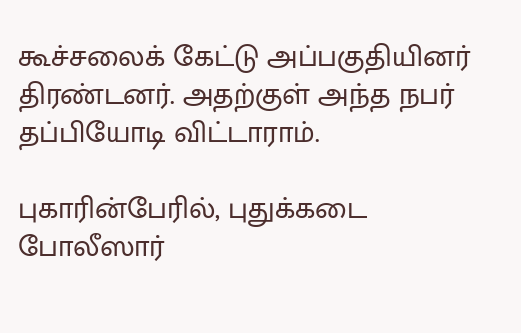கூச்சலைக் கேட்டு அப்பகுதியினர் திரண்டனர். அதற்குள் அந்த நபர் தப்பியோடி விட்டாராம்.

புகாரின்பேரில், புதுக்கடை போலீஸார்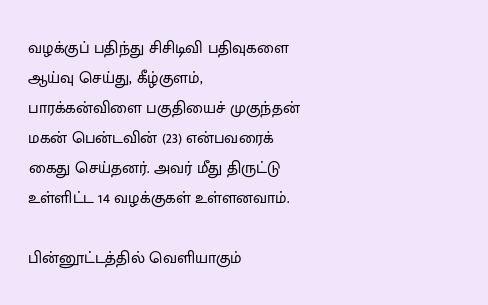வழக்குப் பதிந்து சிசிடிவி பதிவுகளை ஆய்வு செய்து, கீழ்குளம், பாரக்கன்விளை பகுதியைச் முகுந்தன் மகன் பென்டவின் (23) என்பவரைக் கைது செய்தனர். அவர் மீது திருட்டு உள்ளிட்ட 14 வழக்குகள் உள்ளனவாம்.

பின்னூட்டத்தில் வெளியாகும்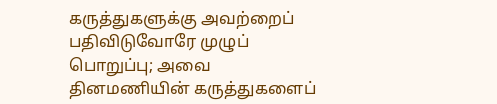கருத்துகளுக்கு அவற்றைப் பதிவிடுவோரே முழுப் பொறுப்பு; அவை தினமணியின் கருத்துகளைப்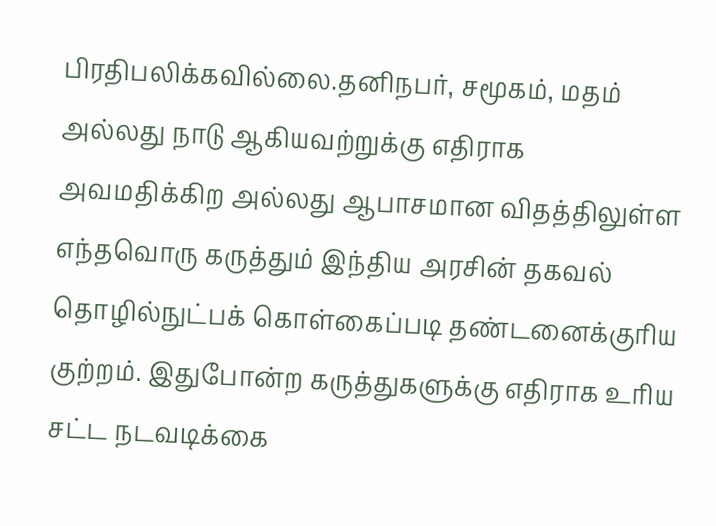பிரதிபலிக்கவில்லை.தனிநபர், சமூகம், மதம் அல்லது நாடு ஆகியவற்றுக்கு எதிராக அவமதிக்கிற அல்லது ஆபாசமான விதத்திலுள்ள எந்தவொரு கருத்தும் இந்திய அரசின் தகவல் தொழில்நுட்பக் கொள்கைப்படி தண்டனைக்குரிய குற்றம். இதுபோன்ற கருத்துகளுக்கு எதிராக உரிய சட்ட நடவடிக்கை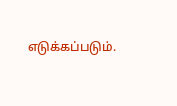எடுக்கப்படும்.